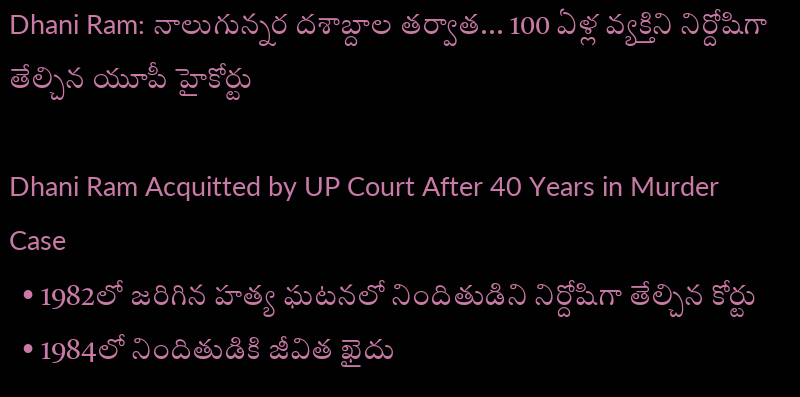Dhani Ram: నాలుగున్నర దశాబ్దాల తర్వాత... 100 ఏళ్ల వ్యక్తిని నిర్దోషిగా తేల్చిన యూపీ హైకోర్టు

Dhani Ram Acquitted by UP Court After 40 Years in Murder Case
  • 1982లో జరిగిన హత్య ఘటనలో నిందితుడిని నిర్దోషిగా తేల్చిన కోర్టు
  • 1984లో నిందితుడికి జీవిత ఖైదు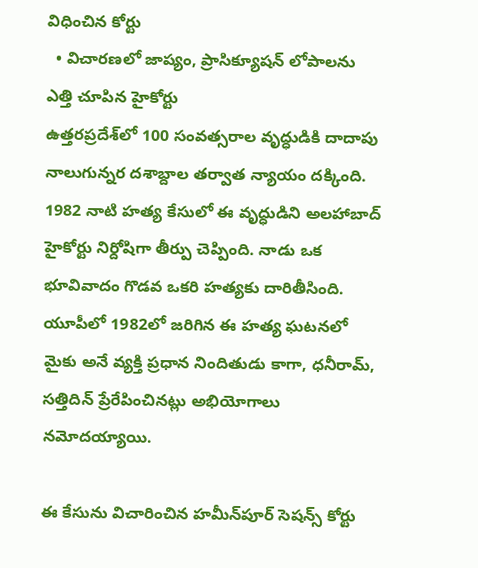విధించిన కోర్టు
  • విచారణలో జాప్యం, ప్రాసిక్యూషన్ లోపాలను ఎత్తి చూపిన హైకోర్టు
ఉత్తరప్రదేశ్‌లో 100 సంవత్సరాల వృద్ధుడికి దాదాపు నాలుగున్నర దశాబ్దాల తర్వాత న్యాయం దక్కింది. 1982 నాటి హత్య కేసులో ఈ వృద్ధుడిని అలహాబాద్ హైకోర్టు నిర్దోషిగా తీర్పు చెప్పింది. నాడు ఒక భూవివాదం గొడవ ఒకరి హత్యకు దారితీసింది. యూపీలో 1982లో జరిగిన ఈ హత్య ఘటనలో మైకు అనే వ్యక్తి ప్రధాన నిందితుడు కాగా, ధనీరామ్, సత్తిదిన్ ప్రేరేపించినట్లు అభియోగాలు నమోదయ్యాయి.

ఈ కేసును విచారించిన హమీన్‌పూర్ సెషన్స్ కోర్టు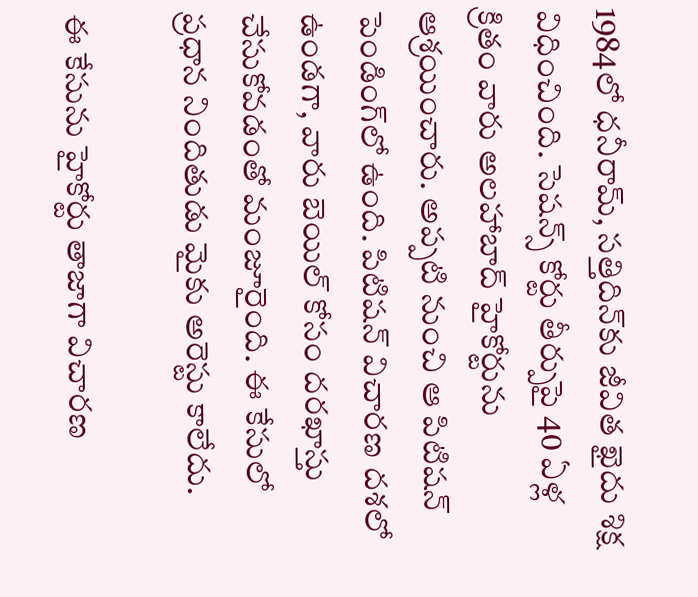1984లో ధనీరామ్, సత్తిదిన్‌కు జీవిత ఖైదు శిక్ష విధించింది. సెషన్స్ కోర్టు తీర్పుపై 40 ఏళ్ల క్రితం వారు అలహాబాద్ హైకోర్టును ఆశ్రయించారు. అప్పటి నుంచి ఆ పిటిషన్ పెండింగ్‌లో ఉంది. పిటిషన్ విచారణ దశలో ఉండగా, వారు బెయిల్ కోసం దరఖాస్తు చేసుకోవడంతో మంజూరైంది. ఈ కేసులో ప్రధాన నిందితుడు మైకు అరెస్టు కాలేదు.

ఈ కేసును హైకోర్టు తాజాగా విచారణ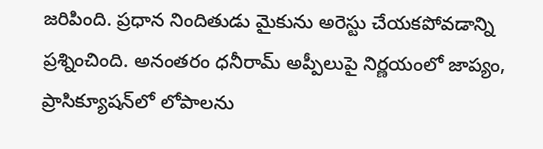జరిపింది. ప్రధాన నిందితుడు మైకును అరెస్టు చేయకపోవడాన్ని ప్రశ్నించింది. అనంతరం ధనీరామ్ అప్పీలుపై నిర్ణయంలో జాప్యం, ప్రాసిక్యూషన్‌లో లోపాలను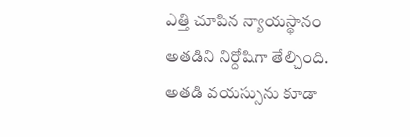ఎత్తి చూపిన న్యాయస్థానం అతడిని నిర్దోషిగా తేల్చింది. అతడి వయస్సును కూడా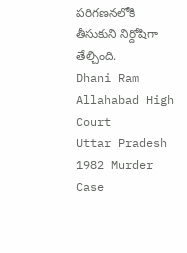పరిగణనలోకి తీసుకుని నిర్దోషిగా తేల్చింది.
Dhani Ram
Allahabad High Court
Uttar Pradesh
1982 Murder Case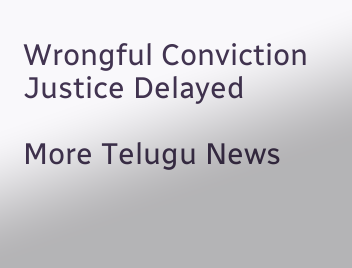Wrongful Conviction
Justice Delayed

More Telugu News